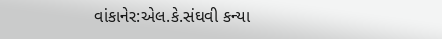વાંકાનેર:એલ.કે.સંઘવી કન્યા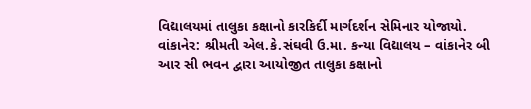વિદ્યાલયમાં તાલુકા કક્ષાનો કારકિર્દી માર્ગદર્શન સેમિનાર યોજાયો.
વાંકાનેર: શ્રીમતી એલ.કે.સંઘવી ઉ.મા. કન્યા વિદ્યાલય – વાંકાનેર બી આર સી ભવન દ્વારા આયોજીત તાલુકા કક્ષાનો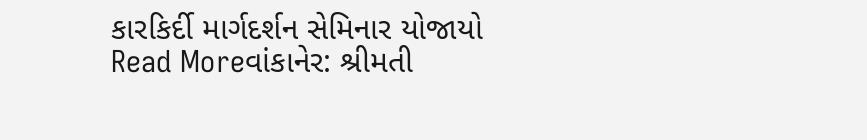કારકિર્દી માર્ગદર્શન સેમિનાર યોજાયો
Read Moreવાંકાનેર: શ્રીમતી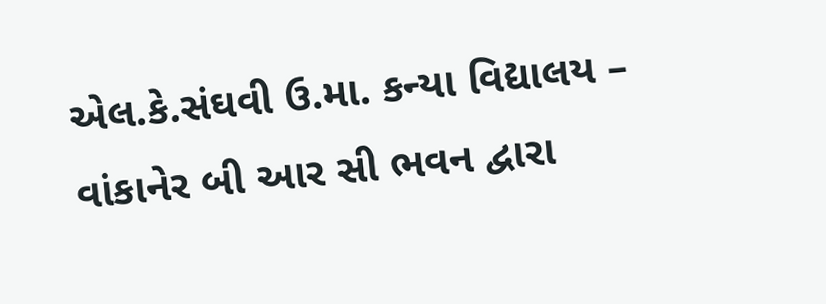એલ.કે.સંઘવી ઉ.મા. કન્યા વિદ્યાલય – વાંકાનેર બી આર સી ભવન દ્વારા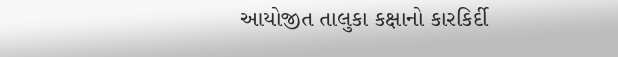આયોજીત તાલુકા કક્ષાનો કારકિર્દી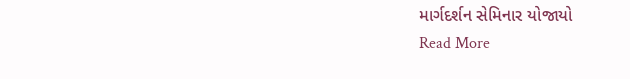માર્ગદર્શન સેમિનાર યોજાયો
Read More